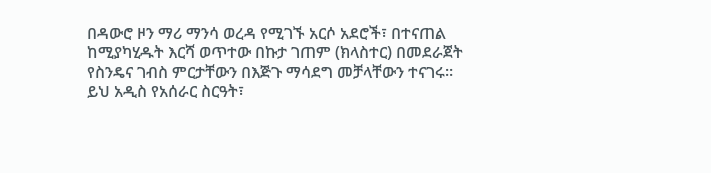በዳውሮ ዞን ማሪ ማንሳ ወረዳ የሚገኙ አርሶ አደሮች፣ በተናጠል ከሚያካሂዱት እርሻ ወጥተው በኩታ ገጠም (ክላስተር) በመደራጀት የስንዴና ገብስ ምርታቸውን በእጅጉ ማሳደግ መቻላቸውን ተናገሩ። ይህ አዲስ የአሰራር ስርዓት፣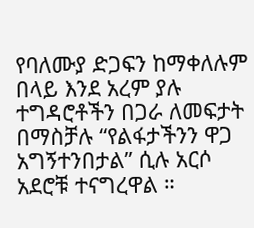የባለሙያ ድጋፍን ከማቀለሉም በላይ እንደ አረም ያሉ ተግዳሮቶችን በጋራ ለመፍታት በማስቻሉ “የልፋታችንን ዋጋ አግኝተንበታል” ሲሉ አርሶ አደሮቹ ተናግረዋል ።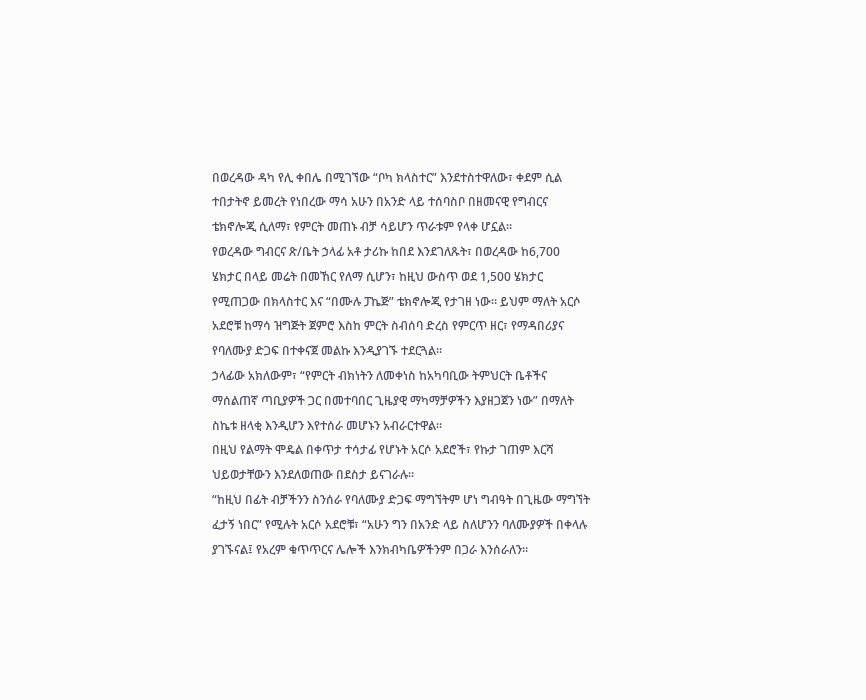በወረዳው ዳካ የሊ ቀበሌ በሚገኘው “ቦካ ክላስተር” እንደተስተዋለው፣ ቀደም ሲል ተበታትኖ ይመረት የነበረው ማሳ አሁን በአንድ ላይ ተሰባስቦ በዘመናዊ የግብርና ቴክኖሎጂ ሲለማ፣ የምርት መጠኑ ብቻ ሳይሆን ጥራቱም የላቀ ሆኗል።
የወረዳው ግብርና ጽ/ቤት ኃላፊ አቶ ታሪኩ ከበደ እንደገለጹት፣ በወረዳው ከ6,700 ሄክታር በላይ መሬት በመኸር የለማ ሲሆን፣ ከዚህ ውስጥ ወደ 1,500 ሄክታር የሚጠጋው በክላስተር እና “በሙሉ ፓኬጅ” ቴክኖሎጂ የታገዘ ነው። ይህም ማለት አርሶ አደሮቹ ከማሳ ዝግጅት ጀምሮ እስከ ምርት ስብሰባ ድረስ የምርጥ ዘር፣ የማዳበሪያና የባለሙያ ድጋፍ በተቀናጀ መልኩ እንዲያገኙ ተደርጓል።
ኃላፊው አክለውም፣ “የምርት ብክነትን ለመቀነስ ከአካባቢው ትምህርት ቤቶችና ማሰልጠኛ ጣቢያዎች ጋር በመተባበር ጊዜያዊ ማካማቻዎችን እያዘጋጀን ነው” በማለት ስኬቱ ዘላቂ እንዲሆን እየተሰራ መሆኑን አብራርተዋል።
በዚህ የልማት ሞዴል በቀጥታ ተሳታፊ የሆኑት አርሶ አደሮች፣ የኩታ ገጠም እርሻ ህይወታቸውን እንደለወጠው በደስታ ይናገራሉ።
“ከዚህ በፊት ብቻችንን ስንሰራ የባለሙያ ድጋፍ ማግኘትም ሆነ ግብዓት በጊዜው ማግኘት ፈታኝ ነበር” የሚሉት አርሶ አደሮቹ፣ “አሁን ግን በአንድ ላይ ስለሆንን ባለሙያዎች በቀላሉ ያገኙናል፤ የአረም ቁጥጥርና ሌሎች እንክብካቤዎችንም በጋራ እንሰራለን።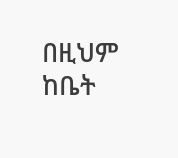በዚህም ከቤት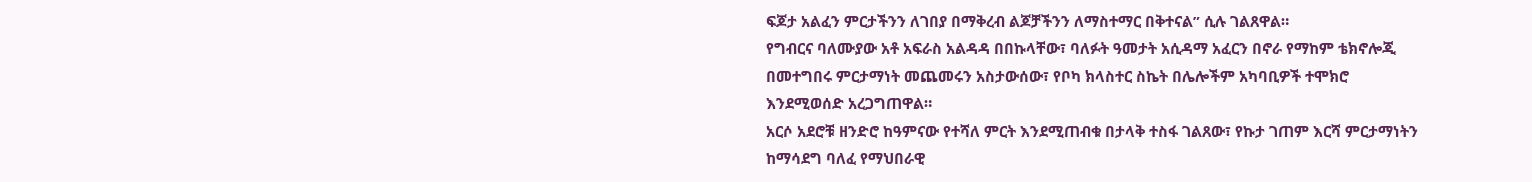ፍጆታ አልፈን ምርታችንን ለገበያ በማቅረብ ልጆቻችንን ለማስተማር በቅተናል” ሲሉ ገልጸዋል።
የግብርና ባለሙያው አቶ አፍራስ አልዳዳ በበኩላቸው፣ ባለፉት ዓመታት አሲዳማ አፈርን በኖራ የማከም ቴክኖሎጂ በመተግበሩ ምርታማነት መጨመሩን አስታውሰው፣ የቦካ ክላስተር ስኬት በሌሎችም አካባቢዎች ተሞክሮ እንደሚወሰድ አረጋግጠዋል።
አርሶ አደሮቹ ዘንድሮ ከዓምናው የተሻለ ምርት እንደሚጠብቁ በታላቅ ተስፋ ገልጸው፣ የኩታ ገጠም እርሻ ምርታማነትን ከማሳደግ ባለፈ የማህበራዊ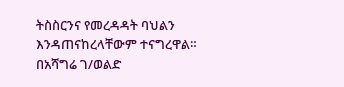ትስስርንና የመረዳዳት ባህልን እንዳጠናከረላቸውም ተናግረዋል።
በአሻግሬ ገ/ወልድ